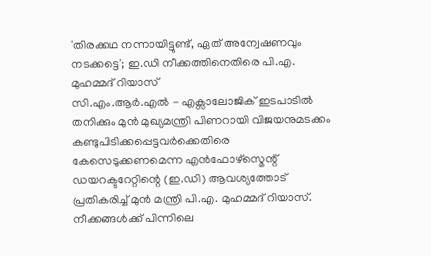'തിരക്കഥ നന്നായിട്ടുണ്ട്, ഏത് അന്വേഷണവും നടക്കട്ടെ'; ഇ.ഡി നീക്കത്തിനെതിരെ പി.എ. മുഹമ്മദ് റിയാസ്
സി.എം.ആർ.എൽ - എക്സാലോജിക് ഇടപാടിൽ തനിക്കും മുൻ മുഖ്യമന്ത്രി പിണറായി വിജയനുമടക്കം കണ്ടുപിടിക്കപ്പെട്ടവർക്കെതിരെ കേസെടുക്കണമെന്ന എൻഫോഴ്സ്മെന്റ് ഡയറക്ടറേറ്റിന്റെ (ഇ.ഡി) ആവശ്യത്തോട് പ്രതികരിച്ച് മുൻ മന്ത്രി പി.എ. മുഹമ്മദ് റിയാസ്. നീക്കങ്ങൾക്ക് പിന്നിലെ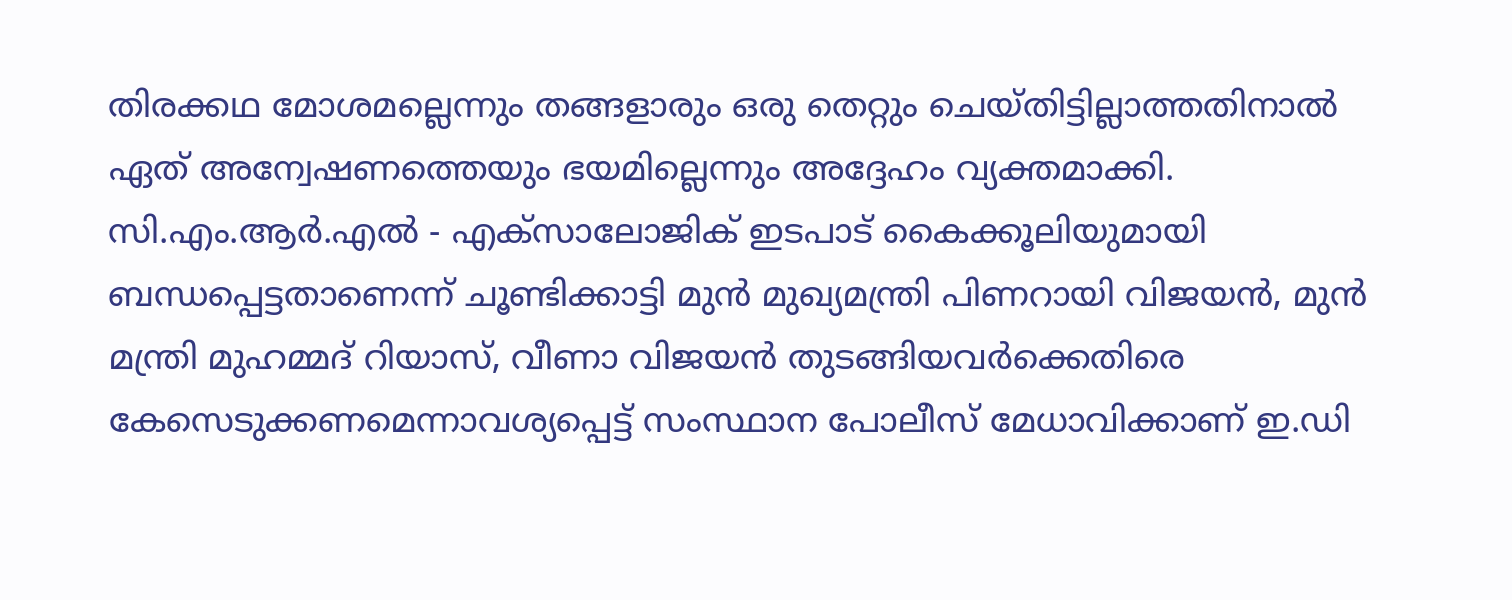തിരക്കഥ മോശമല്ലെന്നും തങ്ങളാരും ഒരു തെറ്റും ചെയ്തിട്ടില്ലാത്തതിനാൽ ഏത് അന്വേഷണത്തെയും ഭയമില്ലെന്നും അദ്ദേഹം വ്യക്തമാക്കി.
സി.എം.ആർ.എൽ - എക്സാലോജിക് ഇടപാട് കൈക്കൂലിയുമായി ബന്ധപ്പെട്ടതാണെന്ന് ചൂണ്ടിക്കാട്ടി മുൻ മുഖ്യമന്ത്രി പിണറായി വിജയൻ, മുൻ മന്ത്രി മുഹമ്മദ് റിയാസ്, വീണാ വിജയൻ തുടങ്ങിയവർക്കെതിരെ കേസെടുക്കണമെന്നാവശ്യപ്പെട്ട് സംസ്ഥാന പോലീസ് മേധാവിക്കാണ് ഇ.ഡി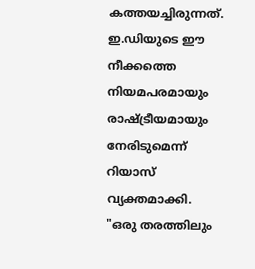കത്തയച്ചിരുന്നത്. ഇ.ഡിയുടെ ഈ നീക്കത്തെ നിയമപരമായും രാഷ്ട്രീയമായും നേരിടുമെന്ന് റിയാസ് വ്യക്തമാക്കി.
"ഒരു തരത്തിലും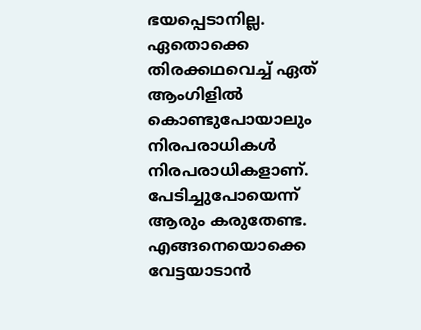ഭയപ്പെടാനില്ല. ഏതൊക്കെ തിരക്കഥവെച്ച് ഏത് ആംഗിളിൽ കൊണ്ടുപോയാലും നിരപരാധികൾ നിരപരാധികളാണ്. പേടിച്ചുപോയെന്ന് ആരും കരുതേണ്ട. എങ്ങനെയൊക്കെ വേട്ടയാടാൻ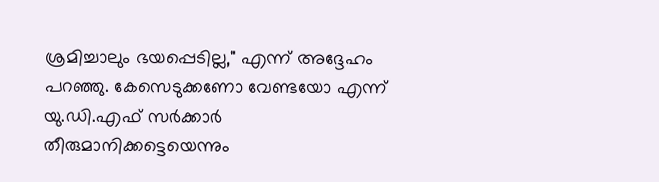ശ്രമിച്ചാലും ഭയപ്പെടില്ല," എന്ന് അദ്ദേഹം പറഞ്ഞു. കേസെടുക്കണോ വേണ്ടയോ എന്ന് യു.ഡി.എഫ് സർക്കാർ തീരുമാനിക്കട്ടെയെന്നും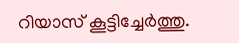റിയാസ് കൂട്ടിച്ചേർത്തു.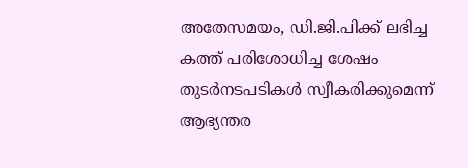അതേസമയം, ഡി.ജി.പിക്ക് ലഭിച്ച കത്ത് പരിശോധിച്ച ശേഷം തുടർനടപടികൾ സ്വീകരിക്കുമെന്ന് ആഭ്യന്തര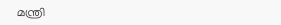മന്ത്രി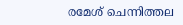രമേശ് ചെന്നിത്തല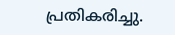പ്രതികരിച്ചു.